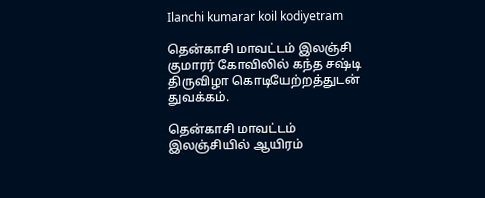Ilanchi kumarar koil kodiyetram

தென்காசி மாவட்டம் இலஞ்சி குமாரர் கோவிலில் கந்த சஷ்டி திருவிழா கொடியேற்றத்துடன் துவக்கம்.

தென்காசி மாவட்டம் இலஞ்சியில் ஆயிரம்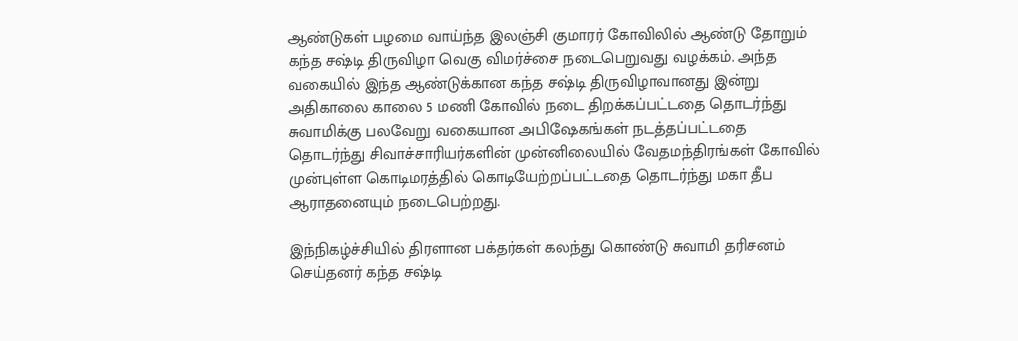ஆண்டுகள் பழமை வாய்ந்த இலஞ்சி குமாரர் கோவிலில் ஆண்டு தோறும் கந்த சஷ்டி திருவிழா வெகு விமர்ச்சை நடைபெறுவது வழக்கம். அந்த வகையில் இந்த ஆண்டுக்கான கந்த சஷ்டி திருவிழாவானது இன்று அதிகாலை காலை 5 மணி கோவில் நடை திறக்கப்பட்டதை தொடர்ந்து சுவாமிக்கு பலவேறு வகையான அபிஷேகங்கள் நடத்தப்பட்டதை தொடர்ந்து சிவாச்சாரியர்களின் முன்னிலையில் வேதமந்திரங்கள் கோவில் முன்புள்ள கொடிமரத்தில் கொடியேற்றப்பட்டதை தொடர்ந்து மகா தீப ஆராதனையும் நடைபெற்றது.

இந்நிகழ்ச்சியில் திரளான பக்தர்கள் கலந்து கொண்டு சுவாமி தரிசனம் செய்தனர் கந்த சஷ்டி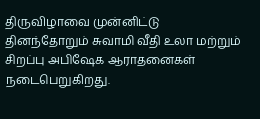திருவிழாவை முன்னிட்டு தினந்தோறும் சுவாமி வீதி உலா மற்றும் சிறப்பு அபிஷேக ஆராதனைகள் நடைபெறுகிறது.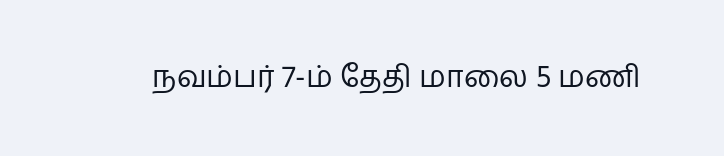நவம்பர் 7-ம் தேதி மாலை 5 மணி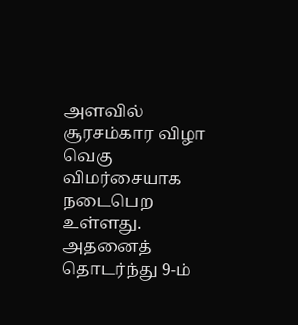அளவில் சூரசம்கார விழா வெகு விமர்சையாக நடைபெற உள்ளது. அதனைத் தொடர்ந்து 9-ம்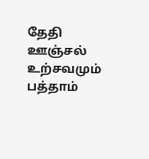தேதி ஊஞ்சல் உற்சவமும் பத்தாம்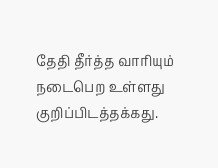தேதி தீர்த்த வாரியும் நடைபெற உள்ளது குறிப்பிடத்தக்கது.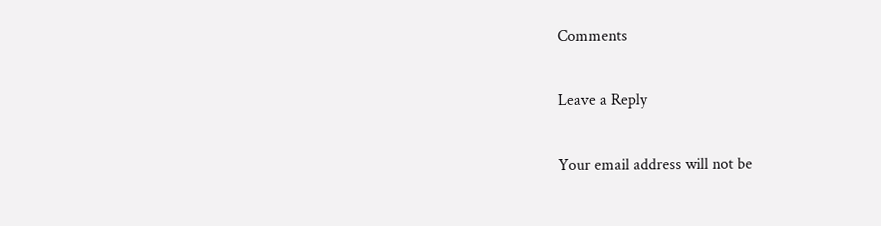Comments

Leave a Reply

Your email address will not be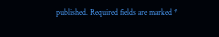published. Required fields are marked *